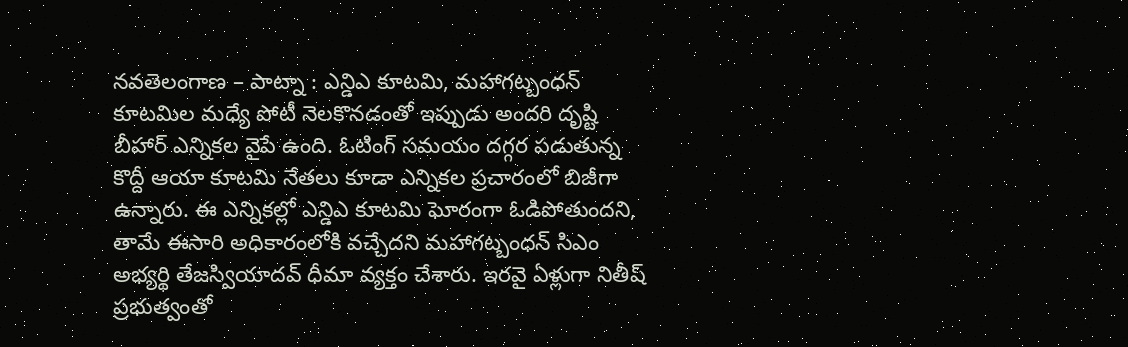నవతెలంగాణ – పాట్నా : ఎన్డిఎ కూటమి, మహాగట్బంధన్ కూటమిల మధ్యే పోటీ నెలకొనడంతో ఇప్పుడు అందరి దృష్టి బీహార్ ఎన్నికల వైపే ఉంది. ఓటింగ్ సమయం దగ్గర పడుతున్న కొద్దీ ఆయా కూటమి నేతలు కూడా ఎన్నికల ప్రచారంలో బిజీగా ఉన్నారు. ఈ ఎన్నికల్లో ఎన్డిఎ కూటమి ఘోరంగా ఓడిపోతుందని, తామే ఈసారి అధికారంలోకి వచ్చేదని మహాగట్బంధన్ సిఎం అభ్యర్థి తేజస్వియాదవ్ ధీమా వ్యక్తం చేశారు. ఇరవై ఏళ్లుగా నితీష్ ప్రభుత్వంతో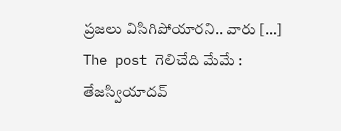ప్రజలు విసిగిపోయారని.. వారు […]
The post గెలిచేది మేమే : తేజస్వియాదవ్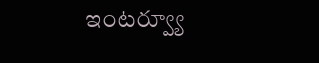ఇంటర్వ్యూ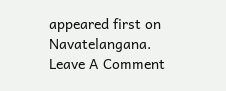appeared first on Navatelangana.
Leave A Comment